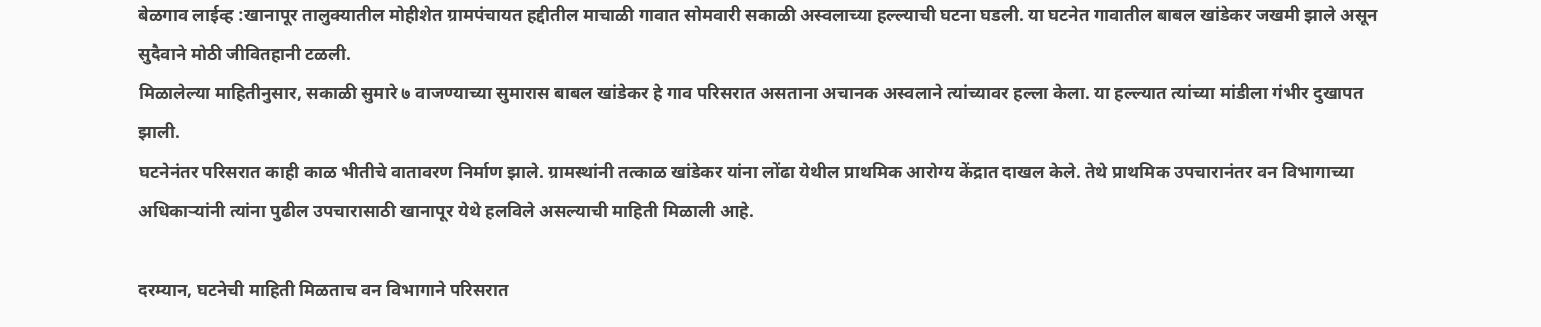बेळगाव लाईव्ह :खानापूर तालुक्यातील मोहीशेत ग्रामपंचायत हद्दीतील माचाळी गावात सोमवारी सकाळी अस्वलाच्या हल्ल्याची घटना घडली. या घटनेत गावातील बाबल खांडेकर जखमी झाले असून सुदैवाने मोठी जीवितहानी टळली.
मिळालेल्या माहितीनुसार, सकाळी सुमारे ७ वाजण्याच्या सुमारास बाबल खांडेकर हे गाव परिसरात असताना अचानक अस्वलाने त्यांच्यावर हल्ला केला. या हल्ल्यात त्यांच्या मांडीला गंभीर दुखापत झाली.
घटनेनंतर परिसरात काही काळ भीतीचे वातावरण निर्माण झाले. ग्रामस्थांनी तत्काळ खांडेकर यांना लोंढा येथील प्राथमिक आरोग्य केंद्रात दाखल केले. तेथे प्राथमिक उपचारानंतर वन विभागाच्या अधिकाऱ्यांनी त्यांना पुढील उपचारासाठी खानापूर येथे हलविले असल्याची माहिती मिळाली आहे.

दरम्यान, घटनेची माहिती मिळताच वन विभागाने परिसरात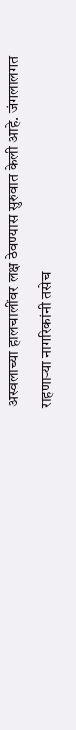अस्वलाच्या हालचालींवर लक्ष ठेवण्यास सुरुवात केली आहे. जंगलालगत राहणाऱ्या नागरिकांनी तसेच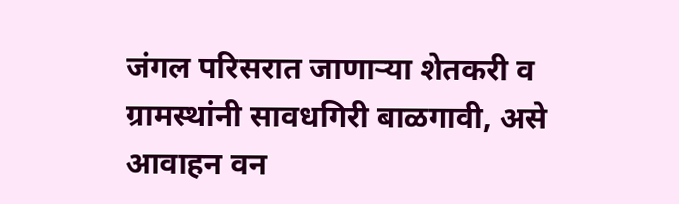जंगल परिसरात जाणाऱ्या शेतकरी व ग्रामस्थांनी सावधगिरी बाळगावी, असे आवाहन वन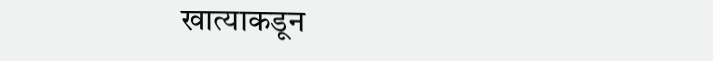खात्याकडून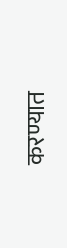करण्यात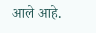आले आहे.